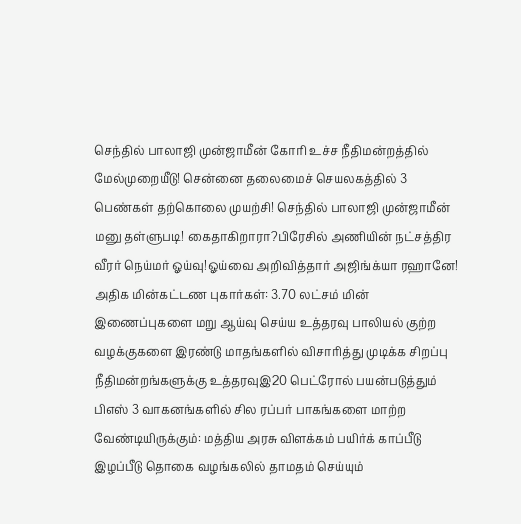செந்தில் பாலாஜி முன்ஜாமீன் கோரி உச்ச நீதிமன்றத்தில் மேல்முறையீடு! சென்னை தலைமைச் செயலகத்தில் 3 பெண்கள் தற்கொலை முயற்சி! செந்தில் பாலாஜி முன்ஜாமீன் மனு தள்ளுபடி! கைதாகிறாரா?பிரேசில் அணியின் நட்சத்திர வீரர் நெய்மர் ஓய்வு!ஓய்வை அறிவித்தார் அஜிங்க்யா ரஹானே! அதிக மின்கட்டண புகார்கள்: 3.70 லட்சம் மின் இணைப்புகளை மறு ஆய்வு செய்ய உத்தரவு பாலியல் குற்ற வழக்குகளை இரண்டு மாதங்களில் விசாரித்து முடிக்க சிறப்பு நீதிமன்றங்களுக்கு உத்தரவுஇ20 பெட்ரோல் பயன்படுத்தும் பிஎஸ் 3 வாகனங்களில் சில ரப்பர் பாகங்களை மாற்ற வேண்டியிருக்கும்: மத்திய அரசு விளக்கம் பயிர்க் காப்பீடு இழப்பீடு தொகை வழங்கலில் தாமதம் செய்யும்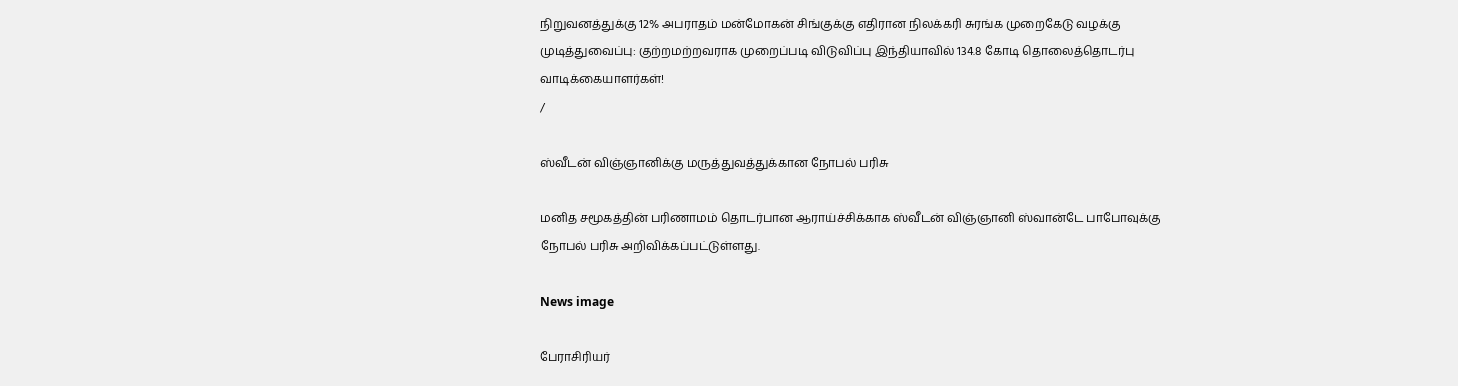நிறுவனத்துக்கு 12% அபராதம் மன்மோகன் சிங்குக்கு எதிரான நிலக்கரி சுரங்க முறைகேடு வழக்கு முடித்துவைப்பு: குற்றமற்றவராக முறைப்படி விடுவிப்பு இந்தியாவில் 134.8 கோடி தொலைத்தொடர்பு வாடிக்கையாளர்கள்!
/

ஸ்வீடன் விஞ்ஞானிக்கு மருத்துவத்துக்கான நோபல் பரிசு

மனித சமூகத்தின் பரிணாமம் தொடர்பான ஆராய்ச்சிக்காக ஸ்வீடன் விஞ்ஞானி ஸ்வான்டே பாபோவுக்கு நோபல் பரிசு அறிவிக்கப்பட்டுள்ளது.

News image

பேராசிரியர்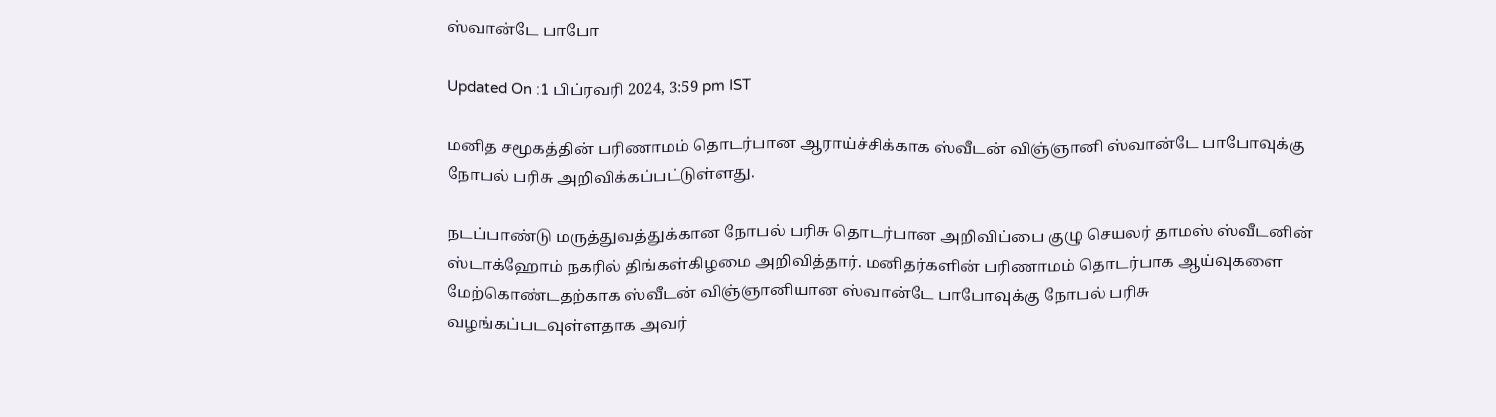ஸ்வான்டே பாபோ

Updated On :1 பிப்ரவரி 2024, 3:59 pm IST

மனித சமூகத்தின் பரிணாமம் தொடர்பான ஆராய்ச்சிக்காக ஸ்வீடன் விஞ்ஞானி ஸ்வான்டே பாபோவுக்கு நோபல் பரிசு அறிவிக்கப்பட்டுள்ளது.

நடப்பாண்டு மருத்துவத்துக்கான நோபல் பரிசு தொடர்பான அறிவிப்பை குழு செயலர் தாமஸ் ஸ்வீடனின் ஸ்டாக்ஹோம் நகரில் திங்கள்கிழமை அறிவித்தார். மனிதர்களின் பரிணாமம் தொடர்பாக ஆய்வுகளை மேற்கொண்டதற்காக ஸ்வீடன் விஞ்ஞானியான ஸ்வான்டே பாபோவுக்கு நோபல் பரிசு வழங்கப்படவுள்ளதாக அவர்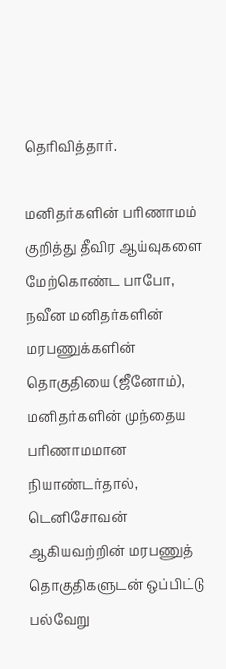தெரிவித்தார்.

மனிதர்களின் பரிணாமம் குறித்து தீவிர ஆய்வுகளை மேற்கொண்ட பாபோ, நவீன மனிதர்களின் மரபணுக்களின் தொகுதியை (ஜீனோம்), மனிதர்களின் முந்தைய பரிணாமமான நியாண்டர்தால், டெனிசோவன் ஆகியவற்றின் மரபணுத் தொகுதிகளுடன் ஒப்பிட்டு பல்வேறு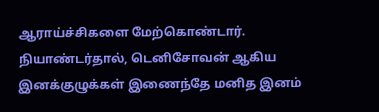ஆராய்ச்சிகளை மேற்கொண்டார். நியாண்டர்தால், டெனிசோவன் ஆகிய இனக்குழுக்கள் இணைந்தே மனித இனம்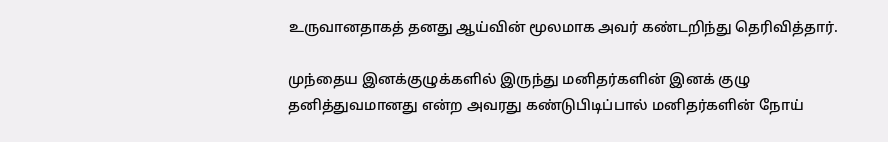உருவானதாகத் தனது ஆய்வின் மூலமாக அவர் கண்டறிந்து தெரிவித்தார்.

முந்தைய இனக்குழுக்களில் இருந்து மனிதர்களின் இனக் குழு தனித்துவமானது என்ற அவரது கண்டுபிடிப்பால் மனிதர்களின் நோய்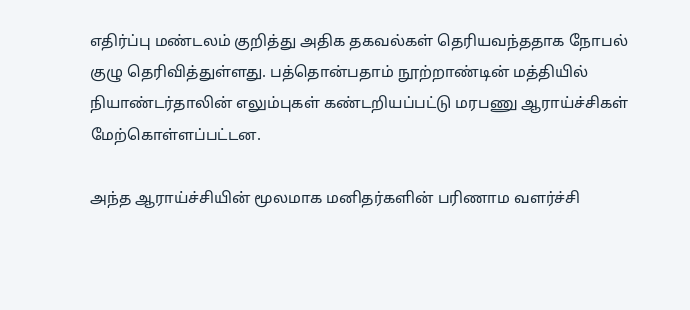எதிர்ப்பு மண்டலம் குறித்து அதிக தகவல்கள் தெரியவந்ததாக நோபல் குழு தெரிவித்துள்ளது. பத்தொன்பதாம் நூற்றாண்டின் மத்தியில் நியாண்டர்தாலின் எலும்புகள் கண்டறியப்பட்டு மரபணு ஆராய்ச்சிகள் மேற்கொள்ளப்பட்டன.

அந்த ஆராய்ச்சியின் மூலமாக மனிதர்களின் பரிணாம வளர்ச்சி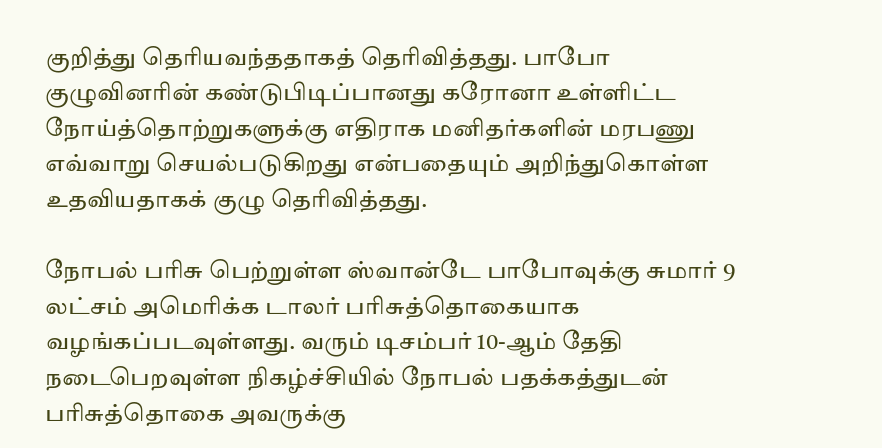குறித்து தெரியவந்ததாகத் தெரிவித்தது. பாபோ குழுவினரின் கண்டுபிடிப்பானது கரோனா உள்ளிட்ட நோய்த்தொற்றுகளுக்கு எதிராக மனிதர்களின் மரபணு எவ்வாறு செயல்படுகிறது என்பதையும் அறிந்துகொள்ள உதவியதாகக் குழு தெரிவித்தது.

நோபல் பரிசு பெற்றுள்ள ஸ்வான்டே பாபோவுக்கு சுமார் 9 லட்சம் அமெரிக்க டாலர் பரிசுத்தொகையாக வழங்கப்படவுள்ளது. வரும் டிசம்பர் 10-ஆம் தேதி நடைபெறவுள்ள நிகழ்ச்சியில் நோபல் பதக்கத்துடன் பரிசுத்தொகை அவருக்கு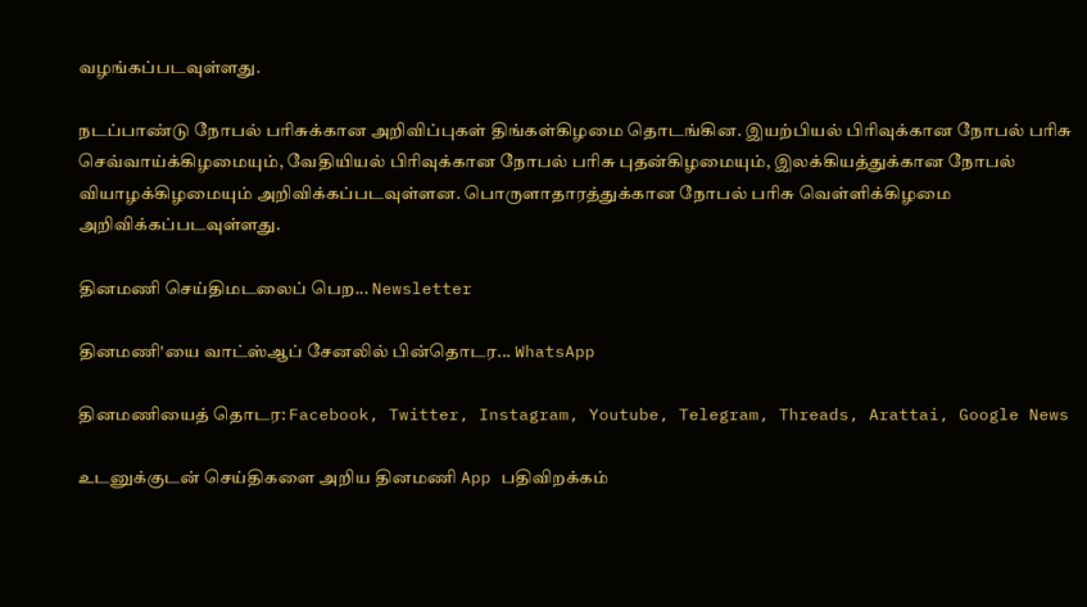வழங்கப்படவுள்ளது.

நடப்பாண்டு நோபல் பரிசுக்கான அறிவிப்புகள் திங்கள்கிழமை தொடங்கின. இயற்பியல் பிரிவுக்கான நோபல் பரிசு செவ்வாய்க்கிழமையும், வேதியியல் பிரிவுக்கான நோபல் பரிசு புதன்கிழமையும், இலக்கியத்துக்கான நோபல் வியாழக்கிழமையும் அறிவிக்கப்படவுள்ளன. பொருளாதாரத்துக்கான நோபல் பரிசு வெள்ளிக்கிழமை அறிவிக்கப்படவுள்ளது.

தினமணி செய்திமடலைப் பெற... Newsletter

தினமணி'யை வாட்ஸ்ஆப் சேனலில் பின்தொடர... WhatsApp

தினமணியைத் தொடர: Facebook, Twitter, Instagram, Youtube, Telegram, Threads, Arattai, Google News

உடனுக்குடன் செய்திகளை அறிய தினமணி App பதிவிறக்கம்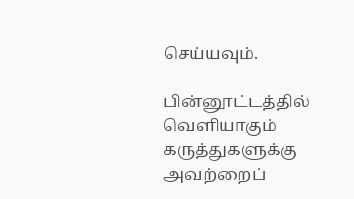செய்யவும்.

பின்னூட்டத்தில் வெளியாகும் கருத்துகளுக்கு அவற்றைப்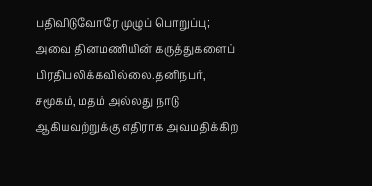பதிவிடுவோரே முழுப் பொறுப்பு; அவை தினமணியின் கருத்துகளைப் பிரதிபலிக்கவில்லை.தனிநபர், சமூகம், மதம் அல்லது நாடு ஆகியவற்றுக்கு எதிராக அவமதிக்கிற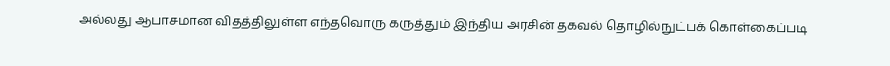அல்லது ஆபாசமான விதத்திலுள்ள எந்தவொரு கருத்தும் இந்திய அரசின் தகவல் தொழில்நுட்பக் கொள்கைப்படி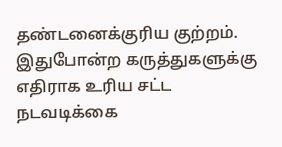தண்டனைக்குரிய குற்றம். இதுபோன்ற கருத்துகளுக்கு எதிராக உரிய சட்ட நடவடிக்கை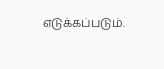எடுக்கப்படும்.